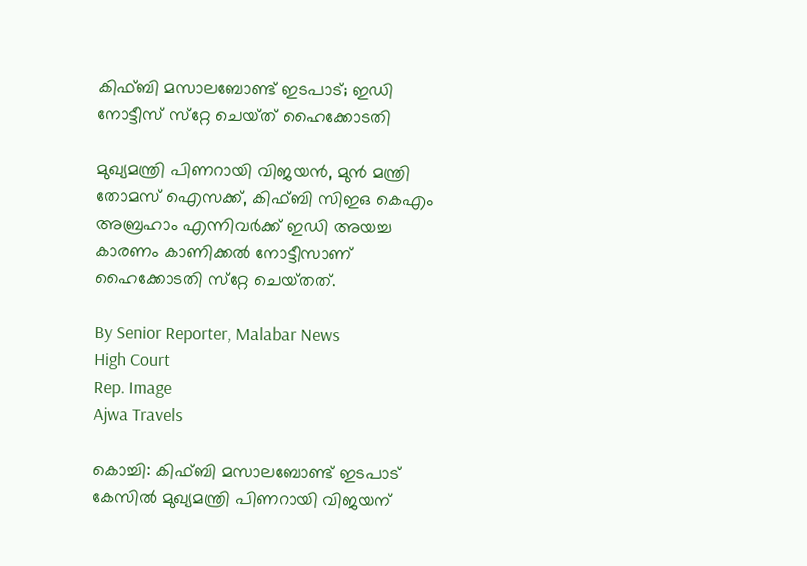കിഫ്‌ബി മസാലബോണ്ട് ഇടപാട്; ഇഡി നോട്ടീസ് സ്‌റ്റേ ചെയ്‌ത് ഹൈക്കോടതി

മുഖ്യമന്ത്രി പിണറായി വിജയൻ, മുൻ മന്ത്രി തോമസ് ഐസക്ക്, കിഫ്‌ബി സിഇഒ കെഎം അബ്രഹാം എന്നിവർക്ക് ഇഡി അയച്ച കാരണം കാണിക്കൽ നോട്ടീസാണ് ഹൈക്കോടതി സ്‌റ്റേ ചെയ്‌തത്‌.

By Senior Reporter, Malabar News
High Court
Rep. Image
Ajwa Travels

കൊച്ചി: കിഫ്‌ബി മസാലബോണ്ട് ഇടപാട് കേസിൽ മുഖ്യമന്ത്രി പിണറായി വിജയന്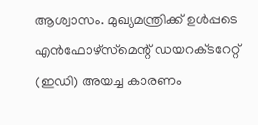ആശ്വാസം. മുഖ്യമന്ത്രിക്ക് ഉൾപ്പടെ എൻഫോഴ്‌സ്‌മെന്റ് ഡയറക്‌ടറേറ്റ് (ഇഡി) അയച്ച കാരണം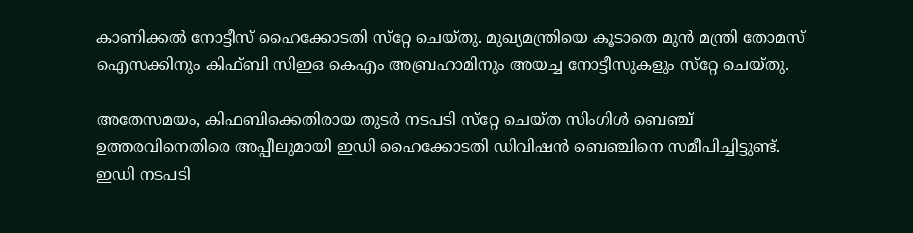കാണിക്കൽ നോട്ടീസ് ഹൈക്കോടതി സ്‌റ്റേ ചെയ്‌തു. മുഖ്യമന്ത്രിയെ കൂടാതെ മുൻ മന്ത്രി തോമസ് ഐസക്കിനും കിഫ്‌ബി സിഇഒ കെഎം അബ്രഹാമിനും അയച്ച നോട്ടീസുകളും സ്‌റ്റേ ചെയ്‌തു.

അതേസമയം, കിഫബിക്കെതിരായ തുടർ നടപടി സ്‌റ്റേ ചെയ്‌ത സിംഗിൾ ബെഞ്ച് ഉത്തരവിനെതിരെ അപ്പീലുമായി ഇഡി ഹൈക്കോടതി ഡിവിഷൻ ബെഞ്ചിനെ സമീപിച്ചിട്ടുണ്ട്. ഇഡി നടപടി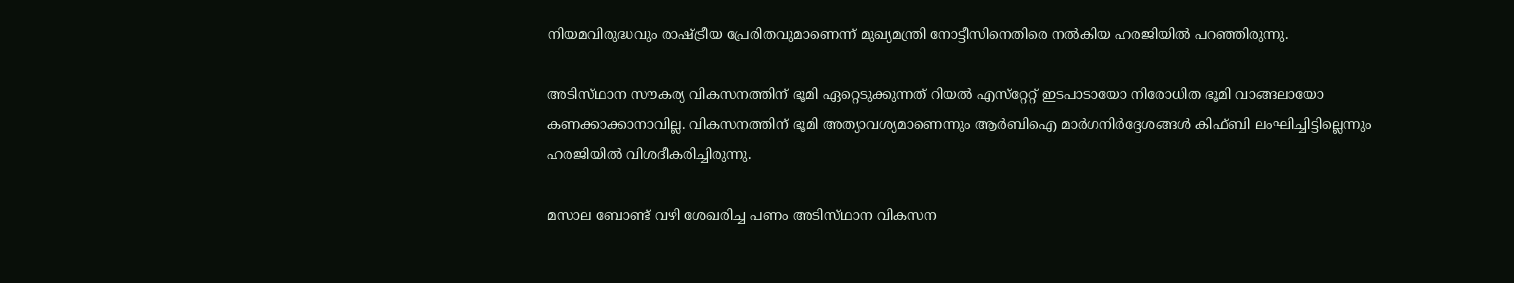നിയമവിരുദ്ധവും രാഷ്‌ട്രീയ പ്രേരിതവുമാണെന്ന് മുഖ്യമന്ത്രി നോട്ടീസിനെതിരെ നൽകിയ ഹരജിയിൽ പറഞ്ഞിരുന്നു.

അടിസ്‌ഥാന സൗകര്യ വികസനത്തിന് ഭൂമി ഏറ്റെടുക്കുന്നത് റിയൽ എസ്‌റ്റേറ്റ് ഇടപാടായോ നിരോധിത ഭൂമി വാങ്ങലായോ കണക്കാക്കാനാവില്ല. വികസനത്തിന് ഭൂമി അത്യാവശ്യമാണെന്നും ആർബിഐ മാർഗനിർദ്ദേശങ്ങൾ കിഫ്‌ബി ലംഘിച്ചിട്ടില്ലെന്നും ഹരജിയിൽ വിശദീകരിച്ചിരുന്നു.

മസാല ബോണ്ട് വഴി ശേഖരിച്ച പണം അടിസ്‌ഥാന വികസന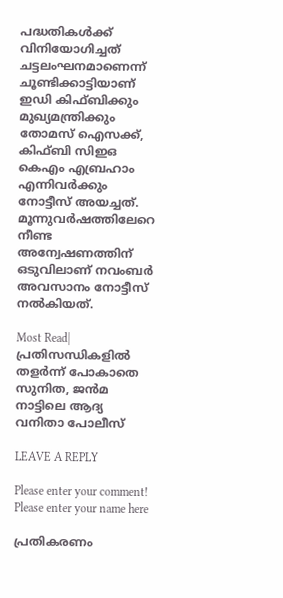പദ്ധതികൾക്ക് വിനിയോഗിച്ചത് ചട്ടലംഘനമാണെന്ന് ചൂണ്ടിക്കാട്ടിയാണ് ഇഡി കിഫ്ബിക്കും മുഖ്യമന്ത്രിക്കും തോമസ് ഐസക്ക്, കിഫ്‌ബി സിഇഒ കെഎം എബ്രഹാം എന്നിവർക്കും നോട്ടീസ് അയച്ചത്. മൂന്നുവർഷത്തിലേറെ നീണ്ട അന്വേഷണത്തിന് ഒടുവിലാണ് നവംബർ അവസാനം നോട്ടീസ് നൽകിയത്.

Most Read| പ്രതിസന്ധികളിൽ തളർന്ന് പോകാതെ സുനിത, ജൻമ നാട്ടിലെ ആദ്യ വനിതാ പോലീസ്

LEAVE A REPLY

Please enter your comment!
Please enter your name here

പ്രതികരണം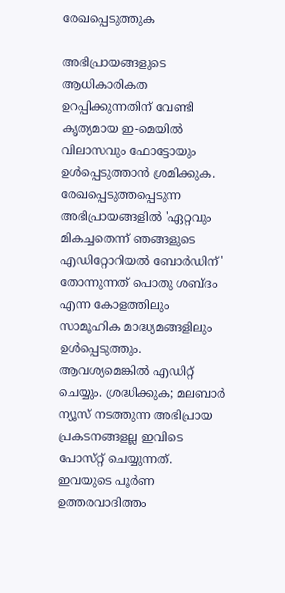രേഖപ്പെടുത്തുക

അഭിപ്രായങ്ങളുടെ ആധികാരികത ഉറപ്പിക്കുന്നതിന് വേണ്ടി കൃത്യമായ ഇ-മെയിൽ വിലാസവും ഫോട്ടോയും ഉൾപ്പെടുത്താൻ ശ്രമിക്കുക. രേഖപ്പെടുത്തപ്പെടുന്ന അഭിപ്രായങ്ങളിൽ 'ഏറ്റവും മികച്ചതെന്ന് ഞങ്ങളുടെ എഡിറ്റോറിയൽ ബോർഡിന്' തോന്നുന്നത് പൊതു ശബ്‌ദം എന്ന കോളത്തിലും സാമൂഹിക മാദ്ധ്യമങ്ങളിലും ഉൾപ്പെടുത്തും. ആവശ്യമെങ്കിൽ എഡിറ്റ് ചെയ്യും. ശ്രദ്ധിക്കുക; മലബാർ ന്യൂസ് നടത്തുന്ന അഭിപ്രായ പ്രകടനങ്ങളല്ല ഇവിടെ പോസ്‌റ്റ് ചെയ്യുന്നത്. ഇവയുടെ പൂർണ ഉത്തരവാദിത്തം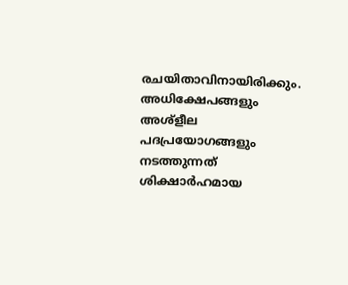രചയിതാവിനായിരിക്കും. അധിക്ഷേപങ്ങളും അശ്‌ളീല പദപ്രയോഗങ്ങളും നടത്തുന്നത് ശിക്ഷാർഹമായ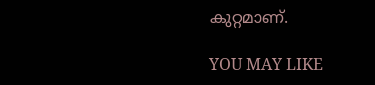കുറ്റമാണ്.

YOU MAY LIKE